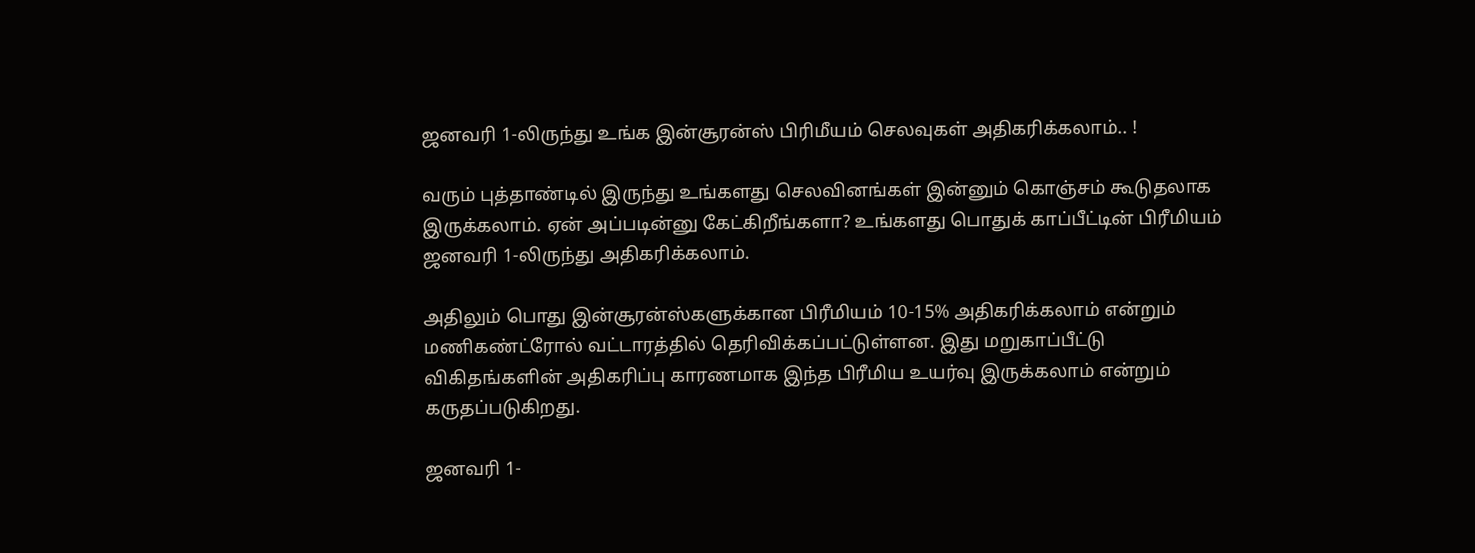ஜனவரி 1-லிருந்து உங்க இன்சூரன்ஸ் பிரிமீயம் செலவுகள் அதிகரிக்கலாம்.. !

வரும் புத்தாண்டில் இருந்து உங்களது செலவினங்கள் இன்னும் கொஞ்சம் கூடுதலாக இருக்கலாம். ஏன் அப்படின்னு கேட்கிறீங்களா? உங்களது பொதுக் காப்பீட்டின் பிரீமியம் ஜனவரி 1-லிருந்து அதிகரிக்கலாம்.

அதிலும் பொது இன்சூரன்ஸ்களுக்கான பிரீமியம் 10-15% அதிகரிக்கலாம் என்றும் மணிகண்ட்ரோல் வட்டாரத்தில் தெரிவிக்கப்பட்டுள்ளன. இது மறுகாப்பீட்டு விகிதங்களின் அதிகரிப்பு காரணமாக இந்த பிரீமிய உயர்வு இருக்கலாம் என்றும் கருதப்படுகிறது.

ஜனவரி 1-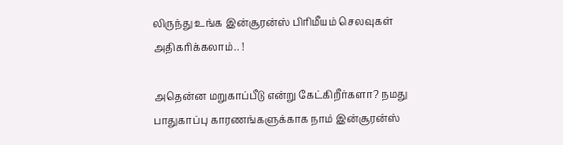லிருந்து உங்க இன்சூரன்ஸ் பிரிமீயம் செலவுகள் அதிகரிக்கலாம்.. !

அதென்ன மறுகாப்பீடு என்று கேட்கிறீர்களா? நமது பாதுகாப்பு காரணங்களுக்காக நாம் இன்சூரன்ஸ்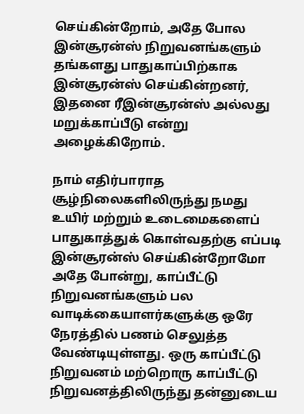செய்கின்றோம், அதே போல இன்சூரன்ஸ் நிறுவனங்களும் தங்களது பாதுகாப்பிற்காக இன்சூரன்ஸ் செய்கின்றனர், இதனை ரீஇன்சூரன்ஸ் அல்லது மறுக்காப்பீடு என்று அழைக்கிறோம்.

நாம் எதிர்பாராத சூழ்நிலைகளிலிருந்து நமது உயிர் மற்றும் உடைமைகளைப் பாதுகாத்துக் கொள்வதற்கு எப்படி இன்சூரன்ஸ் செய்கின்றோமோ அதே போன்று, காப்பீட்டு நிறுவனங்களும் பல வாடிக்கையாளர்களுக்கு ஒரே நேரத்தில் பணம் செலுத்த வேண்டியுள்ளது. ஒரு காப்பீட்டு நிறுவனம் மற்றொரு காப்பீட்டு நிறுவனத்திலிருந்து தன்னுடைய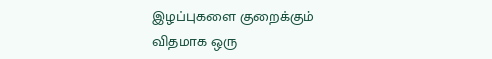இழப்புகளை குறைக்கும் விதமாக ஒரு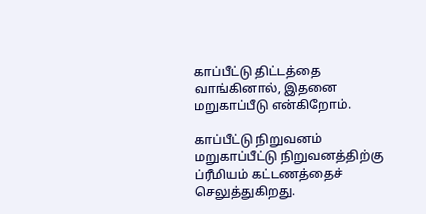காப்பீட்டு திட்டத்தை வாங்கினால், இதனை மறுகாப்பீடு என்கிறோம்.

காப்பீட்டு நிறுவனம் மறுகாப்பீட்டு நிறுவனத்திற்கு ப்ரீமியம் கட்டணத்தைச் செலுத்துகிறது.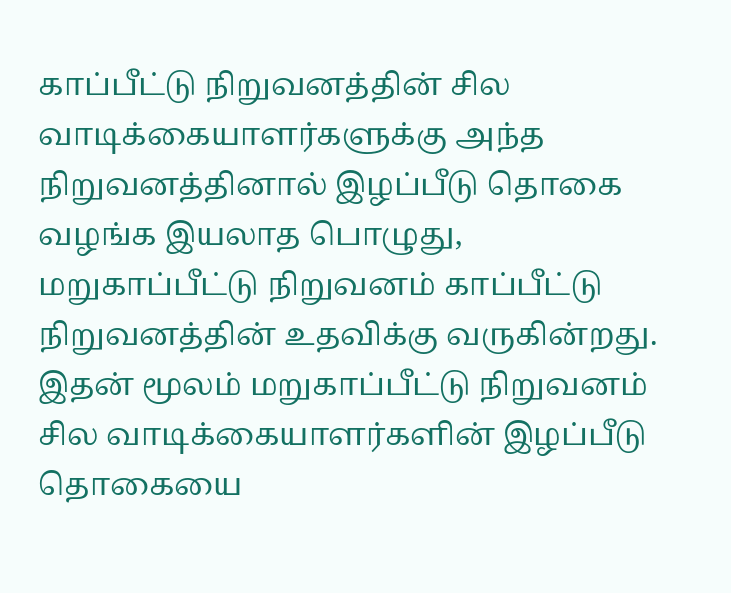காப்பீட்டு நிறுவனத்தின் சில வாடிக்கையாளர்களுக்கு அந்த நிறுவனத்தினால் இழப்பீடு தொகை வழங்க இயலாத பொழுது, மறுகாப்பீட்டு நிறுவனம் காப்பீட்டு நிறுவனத்தின் உதவிக்கு வருகின்றது. இதன் மூலம் மறுகாப்பீட்டு நிறுவனம் சில வாடிக்கையாளர்களின் இழப்பீடு தொகையை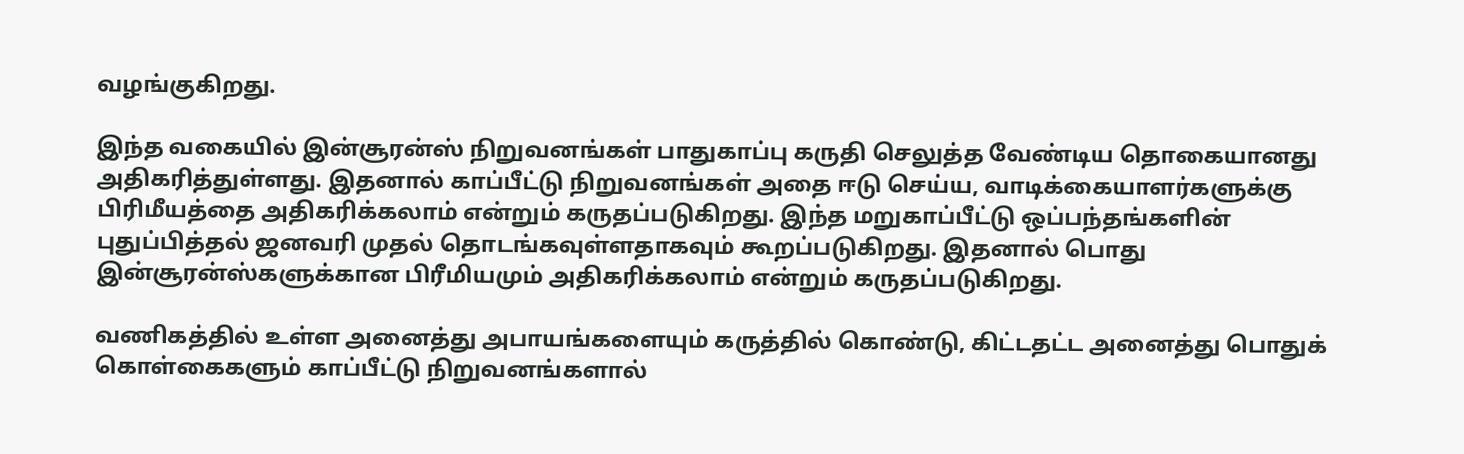வழங்குகிறது.

இந்த வகையில் இன்சூரன்ஸ் நிறுவனங்கள் பாதுகாப்பு கருதி செலுத்த வேண்டிய தொகையானது அதிகரித்துள்ளது. இதனால் காப்பீட்டு நிறுவனங்கள் அதை ஈடு செய்ய, வாடிக்கையாளர்களுக்கு பிரிமீயத்தை அதிகரிக்கலாம் என்றும் கருதப்படுகிறது. இந்த மறுகாப்பீட்டு ஒப்பந்தங்களின் புதுப்பித்தல் ஜனவரி முதல் தொடங்கவுள்ளதாகவும் கூறப்படுகிறது. இதனால் பொது இன்சூரன்ஸ்களுக்கான பிரீமியமும் அதிகரிக்கலாம் என்றும் கருதப்படுகிறது.

வணிகத்தில் உள்ள அனைத்து அபாயங்களையும் கருத்தில் கொண்டு, கிட்டதட்ட அனைத்து பொதுக் கொள்கைகளும் காப்பீட்டு நிறுவனங்களால்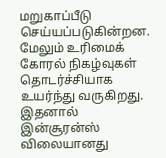மறுகாப்பீடு செய்யப்படுகின்றன. மேலும் உரிமைக் கோரல் நிகழ்வுகள் தொடர்ச்சியாக உயர்ந்து வருகிறது. இதனால் இன்சூரன்ஸ் விலையானது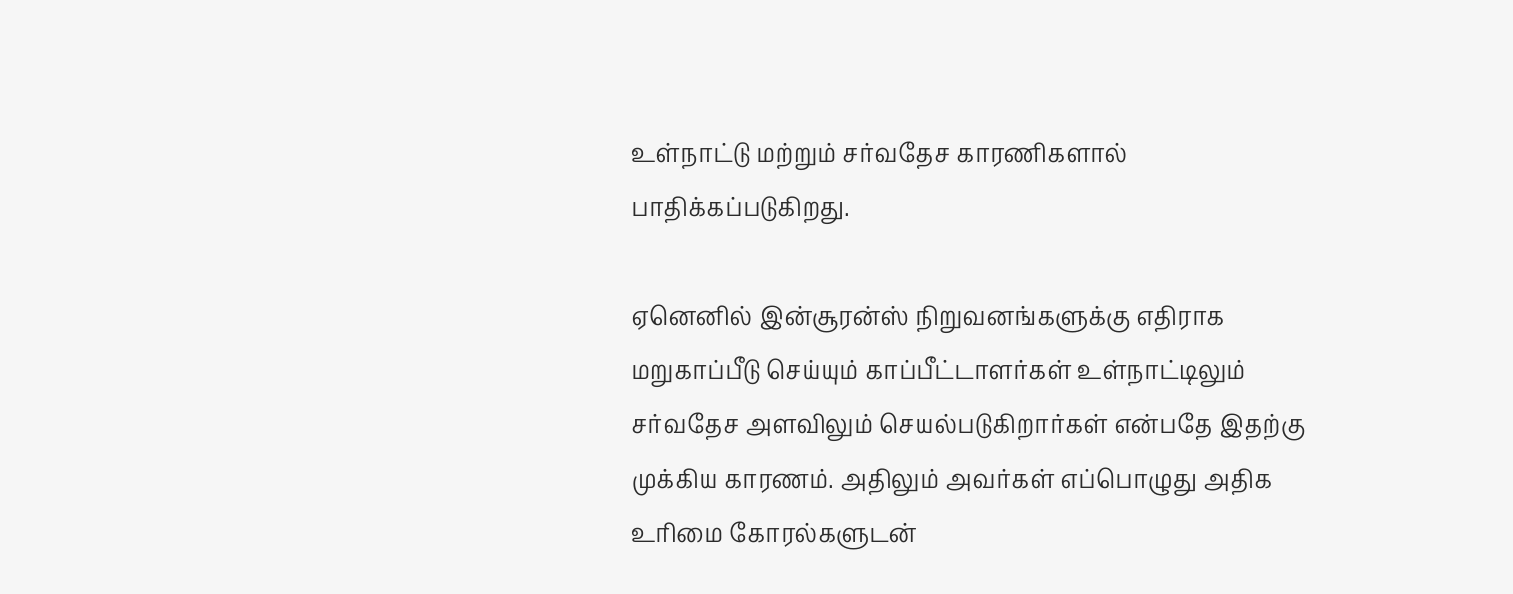உள்நாட்டு மற்றும் சர்வதேச காரணிகளால் பாதிக்கப்படுகிறது.

ஏனெனில் இன்சூரன்ஸ் நிறுவனங்களுக்கு எதிராக மறுகாப்பீடு செய்யும் காப்பீட்டாளர்கள் உள்நாட்டிலும் சர்வதேச அளவிலும் செயல்படுகிறார்கள் என்பதே இதற்கு முக்கிய காரணம். அதிலும் அவர்கள் எப்பொழுது அதிக உரிமை கோரல்களுடன்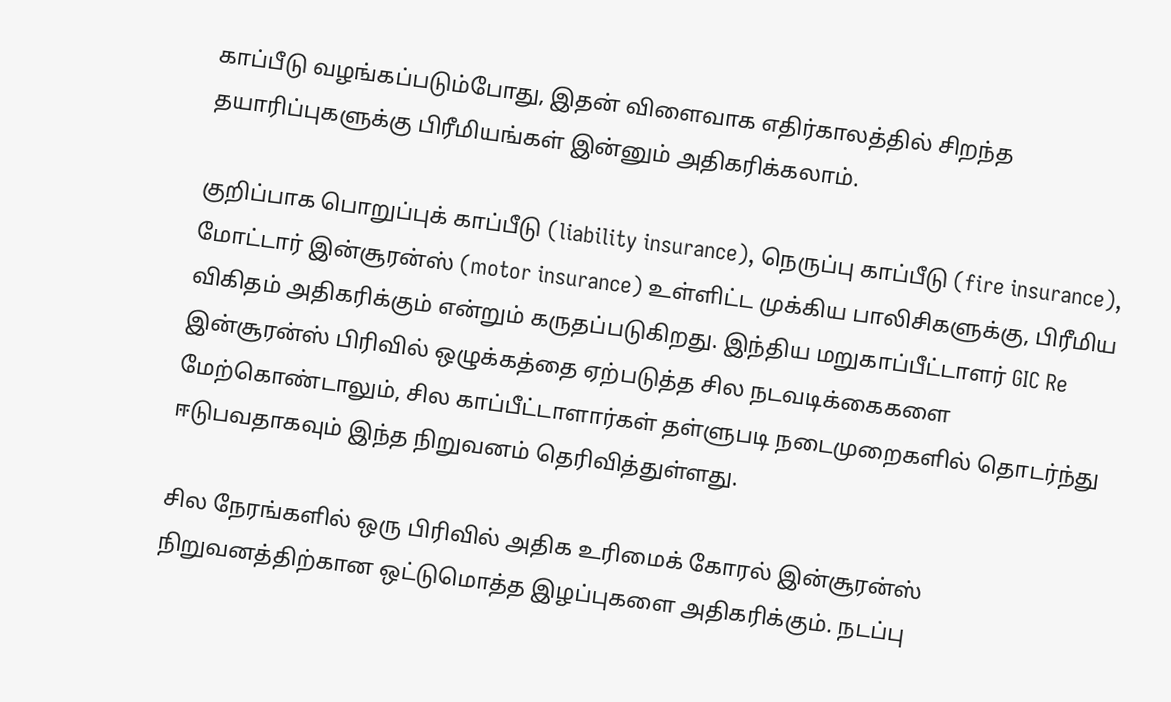காப்பீடு வழங்கப்படும்போது, இதன் விளைவாக எதிர்காலத்தில் சிறந்த தயாரிப்புகளுக்கு பிரீமியங்கள் இன்னும் அதிகரிக்கலாம்.

குறிப்பாக பொறுப்புக் காப்பீடு (liability insurance), நெருப்பு காப்பீடு (fire insurance), மோட்டார் இன்சூரன்ஸ் (motor insurance) உள்ளிட்ட முக்கிய பாலிசிகளுக்கு, பிரீமிய விகிதம் அதிகரிக்கும் என்றும் கருதப்படுகிறது. இந்திய மறுகாப்பீட்டாளர் GIC Re இன்சூரன்ஸ் பிரிவில் ஒழுக்கத்தை ஏற்படுத்த சில நடவடிக்கைகளை மேற்கொண்டாலும், சில காப்பீட்டாளார்கள் தள்ளுபடி நடைமுறைகளில் தொடர்ந்து ஈடுபவதாகவும் இந்த நிறுவனம் தெரிவித்துள்ளது.

சில நேரங்களில் ஒரு பிரிவில் அதிக உரிமைக் கோரல் இன்சூரன்ஸ் நிறுவனத்திற்கான ஒட்டுமொத்த இழப்புகளை அதிகரிக்கும். நடப்பு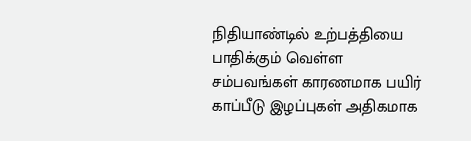நிதியாண்டில் உற்பத்தியை பாதிக்கும் வெள்ள சம்பவங்கள் காரணமாக பயிர் காப்பீடு இழப்புகள் அதிகமாக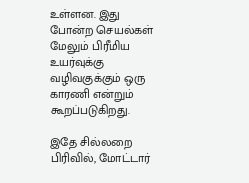உள்ளன. இது போன்ற செயல்கள் மேலும் பிரீமிய உயர்வுக்கு வழிவகுக்கும் ஒரு காரணி என்றும் கூறப்படுகிறது.

இதே சில்லறை பிரிவில், மோட்டார்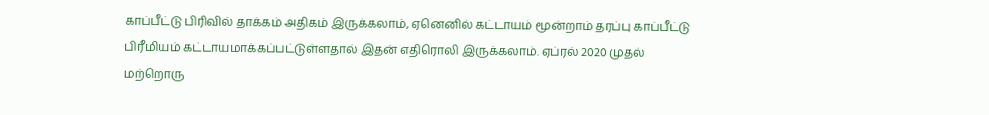காப்பீட்டு பிரிவில் தாக்கம் அதிகம் இருக்கலாம், ஏனெனில் கட்டாயம் மூன்றாம் தரப்பு காப்பீட்டு பிரீமியம் கட்டாயமாக்கப்பட்டுள்ளதால் இதன் எதிரொலி இருக்கலாம். ஏப்ரல் 2020 முதல் மற்றொரு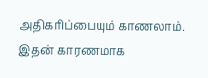அதிகரிப்பையும் காணலாம். இதன் காரணமாக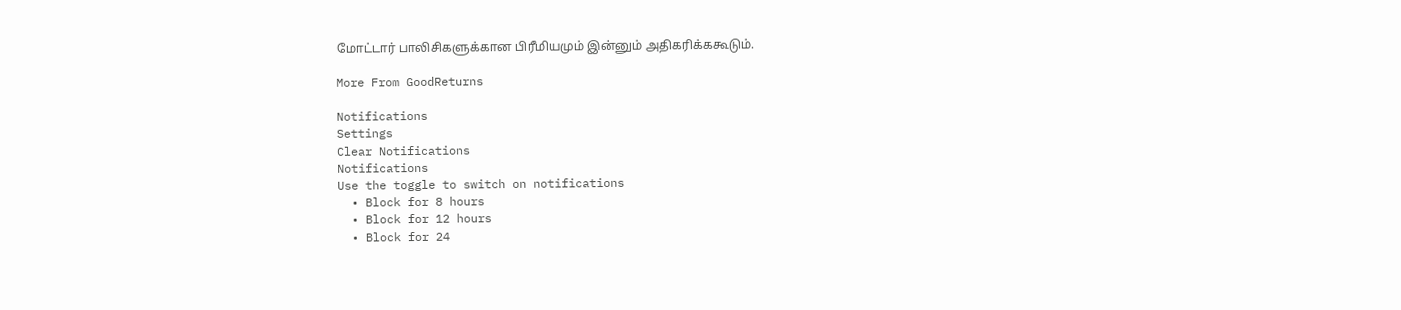மோட்டார் பாலிசிகளுக்கான பிரீமியமும் இன்னும் அதிகரிக்ககூடும்.

More From GoodReturns

Notifications
Settings
Clear Notifications
Notifications
Use the toggle to switch on notifications
  • Block for 8 hours
  • Block for 12 hours
  • Block for 24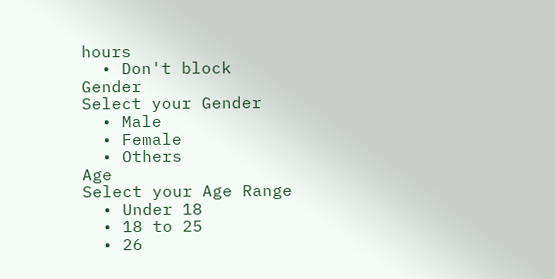hours
  • Don't block
Gender
Select your Gender
  • Male
  • Female
  • Others
Age
Select your Age Range
  • Under 18
  • 18 to 25
  • 26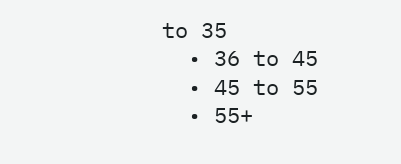to 35
  • 36 to 45
  • 45 to 55
  • 55+